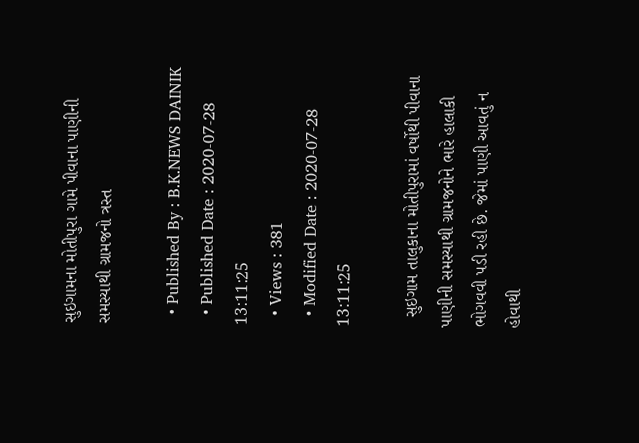સુઇગામના મોતીપુરા ગામે પીવાના પાણીની સમસ્યાથી ગ્રામજનો ત્રસ્ત

  • Published By : B.K.NEWS DAINIK
  • Published Date : 2020-07-28 13:11:25
  • Views : 381
  • Modified Date : 2020-07-28 13:11:25

  સુઇગામ તાલુકાના મોતીપુરામાં વર્ષોથી પીવાના પાણીની સમસ્યાથી ગ્રામજનોને ભારે હાલાકી ભોગવવી પડી રહી છે. જેમાં પાણી આવતું ન હોવાથી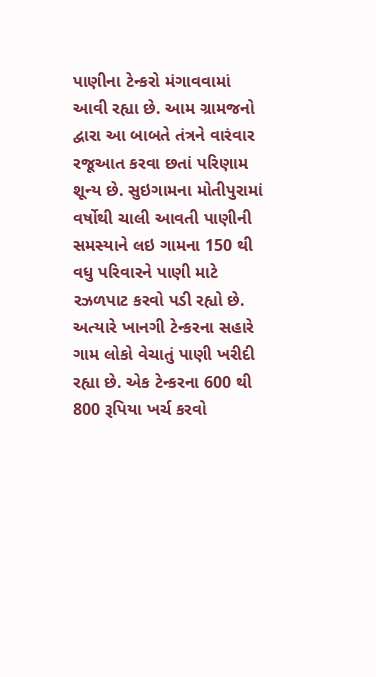પાણીના ટેન્કરો મંગાવવામાં આવી રહ્યા છે. આમ ગ્રામજનો દ્વારા આ બાબતે તંત્રને વારંવાર રજૂઆત કરવા છતાં પરિણામ શૂન્ય છે. સુઇગામના મોતીપુરામાં વર્ષોથી ચાલી આવતી પાણીની સમસ્યાને લઇ ગામના 150 થી વધુ પરિવારને પાણી માટે રઝળપાટ કરવો પડી રહ્યો છે. અત્યારે ખાનગી ટેન્કરના સહારે ગામ લોકો વેચાતું પાણી ખરીદી રહ્યા છે. એક ટેન્કરના 600 થી 800 રૂપિયા ખર્ચ કરવો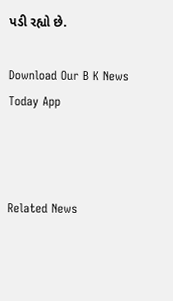પડી રહ્યો છે.

Download Our B K News Today App



Related News